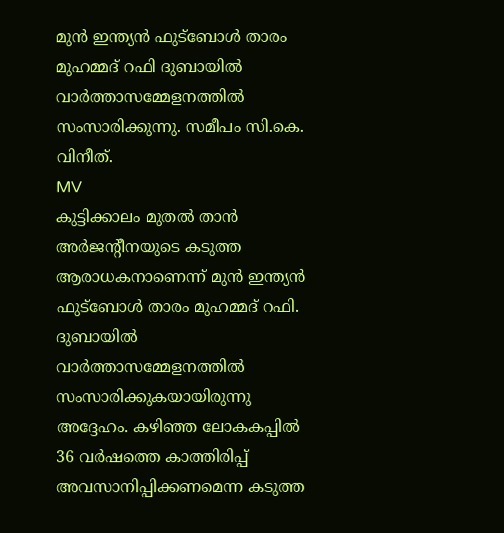മുൻ ഇന്ത്യൻ ഫുട്ബോൾ താരം മുഹമ്മദ് റഫി ദുബായിൽ വാർത്താസമ്മേളനത്തിൽ സംസാരിക്കുന്നു. സമീപം സി.കെ. വിനീത്.
MV
കുട്ടിക്കാലം മുതൽ താൻ അർജന്റീനയുടെ കടുത്ത ആരാധകനാണെന്ന് മുൻ ഇന്ത്യൻ ഫുട്ബോൾ താരം മുഹമ്മദ് റഫി. ദുബായിൽ വാർത്താസമ്മേളനത്തിൽ സംസാരിക്കുകയായിരുന്നു അദ്ദേഹം. കഴിഞ്ഞ ലോകകപ്പിൽ 36 വർഷത്തെ കാത്തിരിപ്പ് അവസാനിപ്പിക്കണമെന്ന കടുത്ത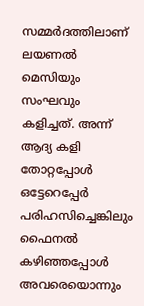സമ്മർദത്തിലാണ് ലയണൽ മെസിയും സംഘവും കളിച്ചത്. അന്ന് ആദ്യ കളി തോറ്റപ്പോൾ ഒട്ടേറെപ്പേർ പരിഹസിച്ചെങ്കിലും ഫൈനൽ കഴിഞ്ഞപ്പോൾ അവരെയൊന്നും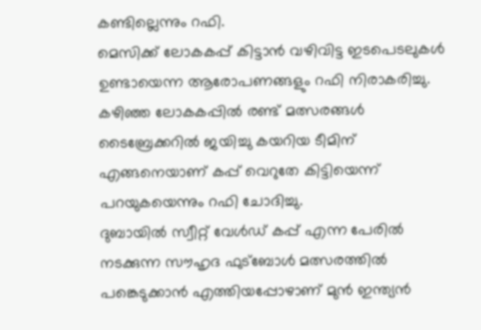കണ്ടില്ലെന്നും റഫി.
മെസിക്ക് ലോകകപ്പ് കിട്ടാൻ വഴിവിട്ട ഇടപെടലുകൾ ഉണ്ടായെന്ന ആരോപണങ്ങളും റഫി നിരാകരിച്ചു. കഴിഞ്ഞ ലോകകപ്പിൽ രണ്ട് മത്സരങ്ങൾ ടൈബ്രേക്കറിൽ ജയിച്ചു കയറിയ ടീമിന് എങ്ങനെയാണ് കപ്പ് വെറുതേ കിട്ടിയെന്ന് പറയുകയെന്നും റഫി ചോദിച്ചു.
ദുബായിൽ സ്വീറ്റ് വേൾഡ് കപ്പ് എന്ന പേരിൽ നടക്കുന്ന സൗഹൃദ ഫുട്ബോൾ മത്സരത്തിൽ പങ്കെടുക്കാൻ എത്തിയപ്പോഴാണ് മുൻ ഇന്ത്യൻ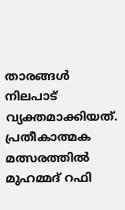താരങ്ങൾ നിലപാട് വ്യക്തമാക്കിയത്. പ്രതീകാത്മക മത്സരത്തിൽ മുഹമ്മദ് റഫി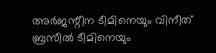അർജന്റീന ടീമിനെയും വിനീത് ബ്രസീൽ ടീമിനെയും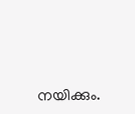നയിക്കും.